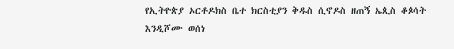የኢትዮጵያ ኦርቶዶክስ ቤተ ክርስቲያን ቅዱስ ሲኖዶስ ዘጠኝ ኤጲስ ቆጶሳት እንዲሾሙ ወሰነ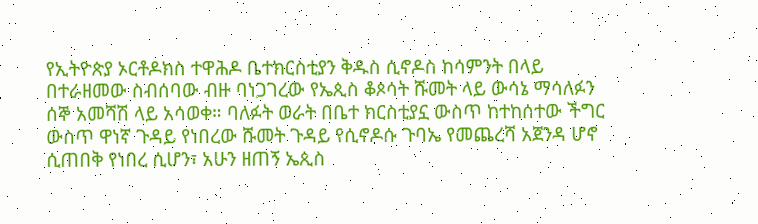የኢትዮጵያ ኦርቶዶክስ ተዋሕዶ ቤተክርስቲያን ቅዱስ ሲኖዶስ ከሳምንት በላይ በተራዘመው ስብሰባው ብዙ ባነጋገረው የኤጲስ ቆጶሳት ሹመት ላይ ውሳኔ ማሳለፉን ሰኞ አመሻሽ ላይ አሳወቀ። ባለፉት ወራት በቤተ ክርስቲያኗ ውስጥ ከተከሰተው ችግር ውስጥ ዋነኛ ጉዳይ የነበረው ሹመት ጉዳይ የሲኖዶሱ ጉባኤ የመጨረሻ አጀንዳ ሆኖ ሲጠበቅ የነበረ ሲሆን፣ አሁን ዘጠኝ ኤጲስ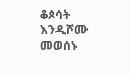ቆጶሳት እንዲሾሙ መወሰኑ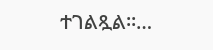ተገልጿል።…